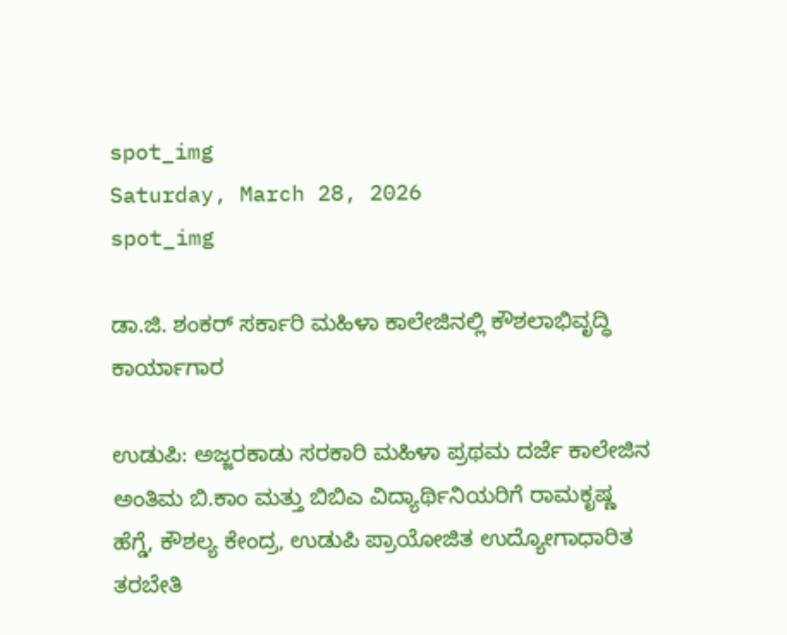spot_img
Saturday, March 28, 2026
spot_img

ಡಾ.ಜಿ. ಶಂಕರ್ ಸರ್ಕಾರಿ ಮಹಿಳಾ ಕಾಲೇಜಿನಲ್ಲಿ ಕೌಶಲಾಭಿವೃದ್ಧಿ ಕಾರ್ಯಾಗಾರ

ಉಡುಪಿ: ಅಜ್ಜರಕಾಡು ಸರಕಾರಿ ಮಹಿಳಾ ಪ್ರಥಮ ದರ್ಜೆ ಕಾಲೇಜಿನ ಅಂತಿಮ ಬಿ.ಕಾಂ ಮತ್ತು ಬಿಬಿ‌ಎ ವಿದ್ಯಾರ್ಥಿನಿಯರಿಗೆ ರಾಮಕೃಷ್ಣ ಹೆಗ್ಡೆ, ಕೌಶಲ್ಯ ಕೇಂದ್ರ, ಉಡುಪಿ ಪ್ರಾಯೋಜಿತ ಉದ್ಯೋಗಾಧಾರಿತ ತರಬೇತಿ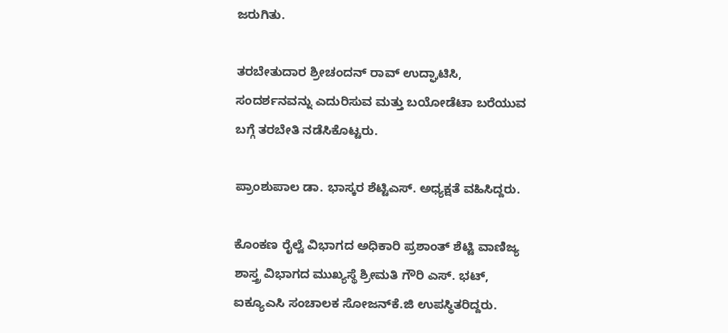ಜರುಗಿತು.

ತರಬೇತುದಾರ ಶ್ರೀಚಂದನ್ ರಾವ್ ಉದ್ಘಾಟಿಸಿ, ಸಂದರ್ಶನವನ್ನು ಎದುರಿಸುವ ಮತ್ತು ಬಯೋಡೆಟಾ ಬರೆಯುವ ಬಗ್ಗೆ ತರಬೇತಿ ನಡೆಸಿಕೊಟ್ಟರು.

ಪ್ರಾಂಶುಪಾಲ ಡಾ. ಭಾಸ್ಕರ ಶೆಟ್ಟಿ‌ಎಸ್. ಅಧ್ಯಕ್ಷತೆ ವಹಿಸಿದ್ದರು.

ಕೊಂಕಣ ರೈಲ್ವೆ ವಿಭಾಗದ ಅಧಿಕಾರಿ ಪ್ರಶಾಂತ್ ಶೆಟ್ಟಿ ವಾಣಿಜ್ಯ ಶಾಸ್ತ್ರ ವಿಭಾಗದ ಮುಖ್ಯಸ್ಥೆ ಶ್ರೀಮತಿ ಗೌರಿ ಎಸ್. ಭಟ್, ಐಕ್ಯೂ‌ಎಸಿ ಸಂಚಾಲಕ ಸೋಜನ್‌ಕೆ.ಜಿ ಉಪಸ್ಥಿತರಿದ್ದರು.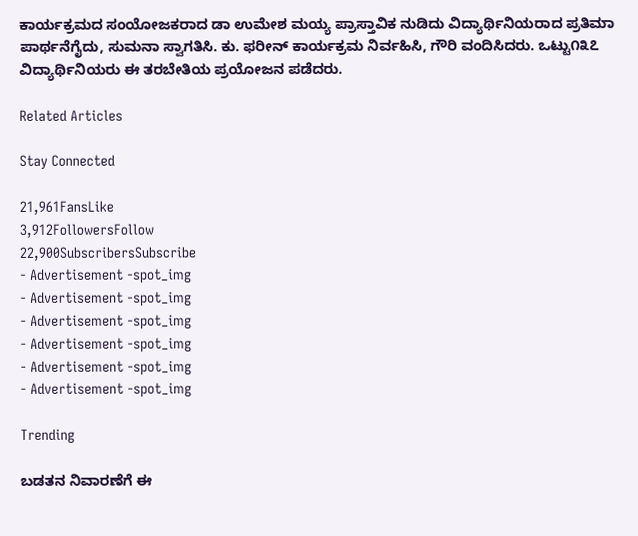ಕಾರ್ಯಕ್ರಮದ ಸಂಯೋಜಕರಾದ ಡಾ ಉಮೇಶ ಮಯ್ಯ ಪ್ರಾಸ್ತಾವಿಕ ನುಡಿದು ವಿದ್ಯಾರ್ಥಿನಿಯರಾದ ಪ್ರತಿಮಾ ಪಾರ್ಥನೆಗೈದು, ಸುಮನಾ ಸ್ವಾಗತಿಸಿ. ಕು. ಫರೀನ್ ಕಾರ್ಯಕ್ರಮ ನಿರ್ವಹಿಸಿ, ಗೌರಿ ವಂದಿಸಿದರು. ಒಟ್ಟು೧೩೭ ವಿದ್ಯಾರ್ಥಿನಿಯರು ಈ ತರಬೇತಿಯ ಪ್ರಯೋಜನ ಪಡೆದರು.

Related Articles

Stay Connected

21,961FansLike
3,912FollowersFollow
22,900SubscribersSubscribe
- Advertisement -spot_img
- Advertisement -spot_img
- Advertisement -spot_img
- Advertisement -spot_img
- Advertisement -spot_img
- Advertisement -spot_img

Trending

ಬಡತನ ನಿವಾರಣೆಗೆ ಈ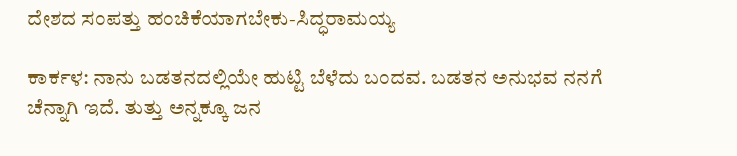ದೇಶದ ಸಂಪತ್ತು ಹಂಚಿಕೆಯಾಗಬೇಕು-ಸಿದ್ಧರಾಮಯ್ಯ

ಕಾರ್ಕಳ: ನಾನು ಬಡತನದಲ್ಲಿಯೇ ಹುಟ್ಟಿ ಬೆಳೆದು ಬಂದವ. ಬಡತನ ಅನುಭವ ನನಗೆ ಚೆನ್ನಾಗಿ ಇದೆ. ತುತ್ತು ಅನ್ನಕ್ಕೂ ಜನ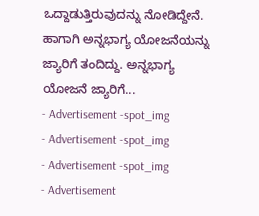ಒದ್ದಾಡುತ್ತಿರುವುದನ್ನು ನೋಡಿದ್ದೇನೆ. ಹಾಗಾಗಿ ಅನ್ನಭಾಗ್ಯ ಯೋಜನೆಯನ್ನು ಜ್ಯಾರಿಗೆ ತಂದಿದ್ದು. ಅನ್ನಭಾಗ್ಯ ಯೋಜನೆ ಜ್ಯಾರಿಗೆ...
- Advertisement -spot_img
- Advertisement -spot_img
- Advertisement -spot_img
- Advertisement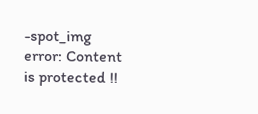-spot_img
error: Content is protected !!